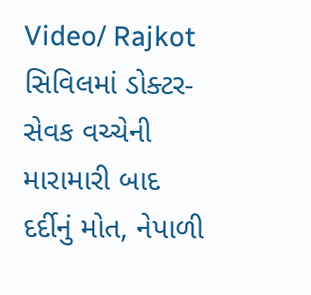Video/ Rajkot સિવિલમાં ડોક્ટર-સેવક વચ્ચેની મારામારી બાદ દર્દીનું મોત, નેપાળી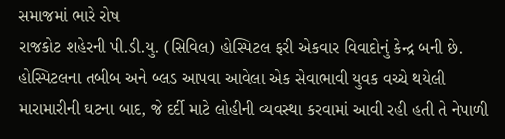સમાજમાં ભારે રોષ
રાજકોટ શહેરની પી.ડી.યુ. (સિવિલ) હોસ્પિટલ ફરી એકવાર વિવાદોનું કેન્દ્ર બની છે. હોસ્પિટલના તબીબ અને બ્લડ આપવા આવેલા એક સેવાભાવી યુવક વચ્ચે થયેલી મારામારીની ઘટના બાદ, જે દર્દી માટે લોહીની વ્યવસ્થા કરવામાં આવી રહી હતી તે નેપાળી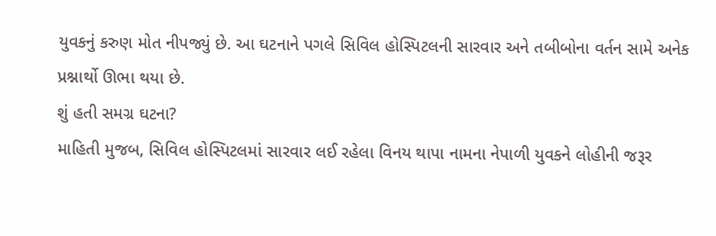યુવકનું કરુણ મોત નીપજ્યું છે. આ ઘટનાને પગલે સિવિલ હોસ્પિટલની સારવાર અને તબીબોના વર્તન સામે અનેક પ્રશ્નાર્થો ઊભા થયા છે.
શું હતી સમગ્ર ઘટના?
માહિતી મુજબ, સિવિલ હોસ્પિટલમાં સારવાર લઈ રહેલા વિનય થાપા નામના નેપાળી યુવકને લોહીની જરૂર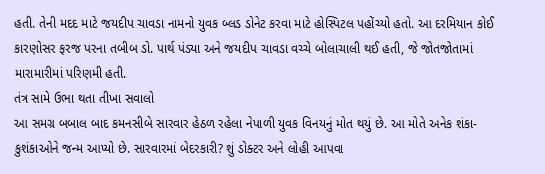હતી. તેની મદદ માટે જયદીપ ચાવડા નામનો યુવક બ્લડ ડોનેટ કરવા માટે હોસ્પિટલ પહોંચ્યો હતો. આ દરમિયાન કોઈ કારણોસર ફરજ પરના તબીબ ડો. પાર્થ પંડ્યા અને જયદીપ ચાવડા વચ્ચે બોલાચાલી થઈ હતી, જે જોતજોતામાં મારામારીમાં પરિણમી હતી.
તંત્ર સામે ઉભા થતા તીખા સવાલો
આ સમગ્ર બબાલ બાદ કમનસીબે સારવાર હેઠળ રહેલા નેપાળી યુવક વિનયનું મોત થયું છે. આ મોતે અનેક શંકા-કુશંકાઓને જન્મ આપ્યો છે. સારવારમાં બેદરકારી? શું ડોક્ટર અને લોહી આપવા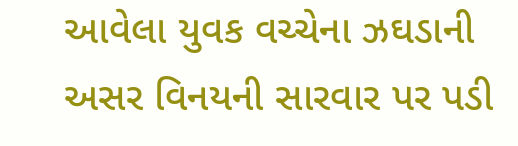આવેલા યુવક વચ્ચેના ઝઘડાની અસર વિનયની સારવાર પર પડી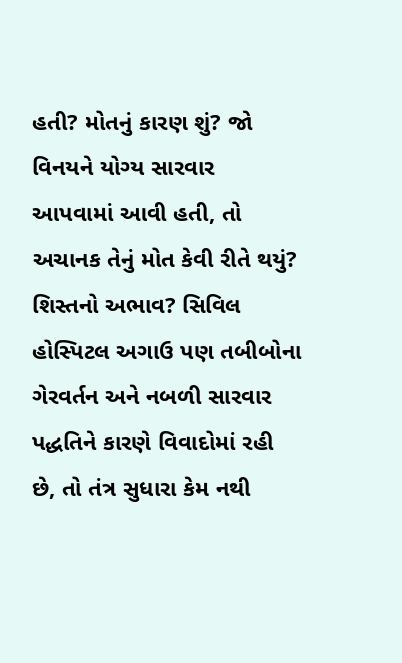હતી? મોતનું કારણ શું? જો વિનયને યોગ્ય સારવાર આપવામાં આવી હતી, તો અચાનક તેનું મોત કેવી રીતે થયું? શિસ્તનો અભાવ? સિવિલ હોસ્પિટલ અગાઉ પણ તબીબોના ગેરવર્તન અને નબળી સારવાર પદ્ધતિને કારણે વિવાદોમાં રહી છે, તો તંત્ર સુધારા કેમ નથી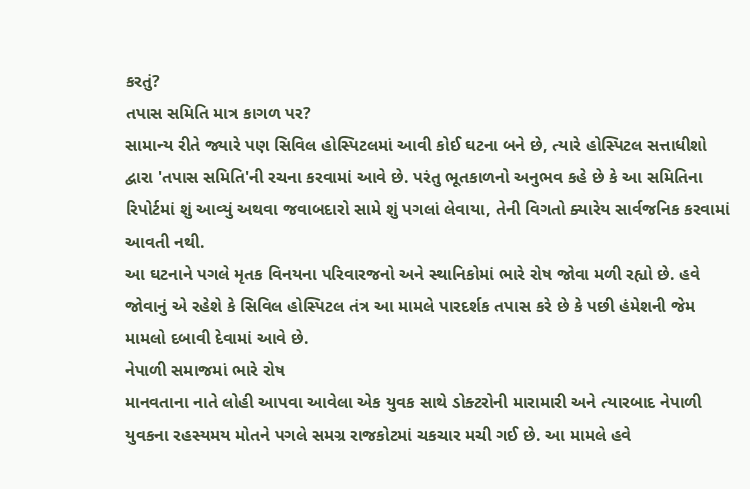કરતું?
તપાસ સમિતિ માત્ર કાગળ પર?
સામાન્ય રીતે જ્યારે પણ સિવિલ હોસ્પિટલમાં આવી કોઈ ઘટના બને છે, ત્યારે હોસ્પિટલ સત્તાધીશો દ્વારા 'તપાસ સમિતિ'ની રચના કરવામાં આવે છે. પરંતુ ભૂતકાળનો અનુભવ કહે છે કે આ સમિતિના રિપોર્ટમાં શું આવ્યું અથવા જવાબદારો સામે શું પગલાં લેવાયા, તેની વિગતો ક્યારેય સાર્વજનિક કરવામાં આવતી નથી.
આ ઘટનાને પગલે મૃતક વિનયના પરિવારજનો અને સ્થાનિકોમાં ભારે રોષ જોવા મળી રહ્યો છે. હવે જોવાનું એ રહેશે કે સિવિલ હોસ્પિટલ તંત્ર આ મામલે પારદર્શક તપાસ કરે છે કે પછી હંમેશની જેમ મામલો દબાવી દેવામાં આવે છે.
નેપાળી સમાજમાં ભારે રોષ
માનવતાના નાતે લોહી આપવા આવેલા એક યુવક સાથે ડોક્ટરોની મારામારી અને ત્યારબાદ નેપાળી યુવકના રહસ્યમય મોતને પગલે સમગ્ર રાજકોટમાં ચકચાર મચી ગઈ છે. આ મામલે હવે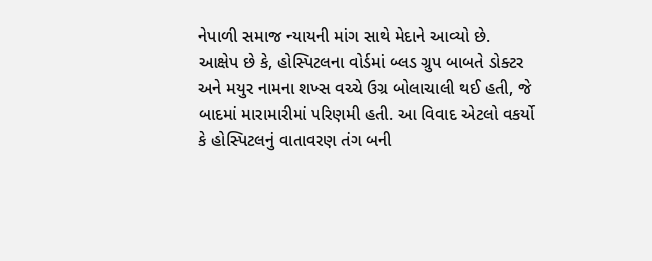નેપાળી સમાજ ન્યાયની માંગ સાથે મેદાને આવ્યો છે.
આક્ષેપ છે કે, હોસ્પિટલના વોર્ડમાં બ્લડ ગ્રુપ બાબતે ડોક્ટર અને મયુર નામના શખ્સ વચ્ચે ઉગ્ર બોલાચાલી થઈ હતી, જે બાદમાં મારામારીમાં પરિણમી હતી. આ વિવાદ એટલો વકર્યો કે હોસ્પિટલનું વાતાવરણ તંગ બની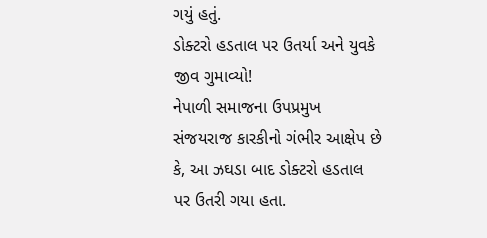ગયું હતું.
ડોક્ટરો હડતાલ પર ઉતર્યા અને યુવકે જીવ ગુમાવ્યો!
નેપાળી સમાજના ઉપપ્રમુખ સંજયરાજ કારકીનો ગંભીર આક્ષેપ છે કે, આ ઝઘડા બાદ ડોક્ટરો હડતાલ પર ઉતરી ગયા હતા.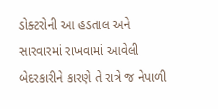ડોક્ટરોની આ હડતાલ અને સારવારમાં રાખવામાં આવેલી બેદરકારીને કારણે તે રાત્રે જ નેપાળી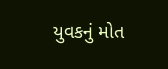યુવકનું મોત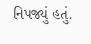નિપજ્યું હતું.